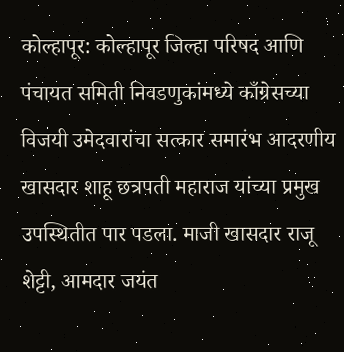कोल्हापूर: कोल्हापूर जिल्हा परिषद आणि पंचायत समिती निवडणुकांमध्ये काँग्रेसच्या विजयी उमेदवारांचा सत्कार समारंभ आदरणीय खासदार शाहू छत्रपती महाराज यांच्या प्रमुख उपस्थितीत पार पडला. माजी खासदार राजू शेट्टी, आमदार जयंत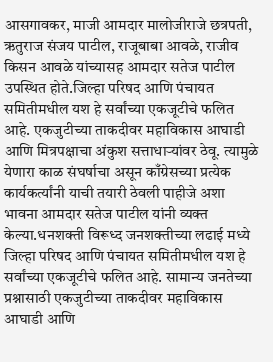आसगावकर, माजी आमदार मालोजीराजे छत्रपती, ऋतुराज संजय पाटील, राजूबाबा आवळे, राजीव किसन आवळे यांच्यासह आमदार सतेज पाटील उपस्थित होते.जिल्हा परिषद आणि पंचायत समितीमधील यश हे सर्वांच्या एकजूटीचे फलित आहे. एकजुटीच्या ताकदीवर महाविकास आघाडी आणि मित्रपक्षाचा अंकुश सत्ताधाऱ्यांवर ठेवू. त्यामुळे येणारा काळ संघर्षाचा असून काँग्रेसच्या प्रत्येक कार्यकर्त्यांनी याची तयारी ठेवली पाहीजे अशा भावना आमदार सतेज पाटील यांनी व्यक्त केल्या.धनशक्ती विरूध्द जनशक्तीच्या लढाई मध्ये जिल्हा परिषद आणि पंचायत समितीमधील यश हे सर्वांच्या एकजूटीचे फलित आहे. सामान्य जनतेच्या प्रश्नासाठी एकजुटीच्या ताकदीवर महाविकास आघाडी आणि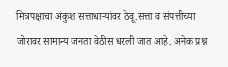मित्रपक्षाचा अंकुश सत्ताधाऱ्यांवर ठेवू.सत्ता व संपत्तीच्या जोरावर सामान्य जनता वेठीस धरली जात आहे. अनेक प्रश्न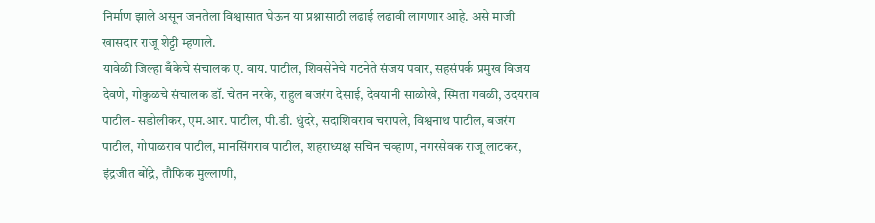निर्माण झाले असून जनतेला विश्वासात घेऊन या प्रश्नासाठी लढाई लढावी लागणार आहे. असे माजी खासदार राजू शेट्टी म्हणाले.
यावेळी जिल्हा बँकेचे संचालक ए. वाय. पाटील, शिवसेनेचे गटनेते संजय पवार, सहसंपर्क प्रमुख विजय देवणे, गोकुळचे संचालक डॉ. चेतन नरके, राहुल बजरंग देसाई, देवयानी साळोखे, स्मिता गवळी, उदयराव पाटील- सडोलीकर, एम.आर. पाटील, पी.डी. धुंदरे, सदाशिवराव चरापले, विश्वनाथ पाटील, बजरंग पाटील, गोपाळराव पाटील, मानसिंगराव पाटील, शहराध्यक्ष सचिन चव्हाण, नगरसेवक राजू लाटकर, इंद्रजीत बोंद्रे, तौफिक मुल्लाणी,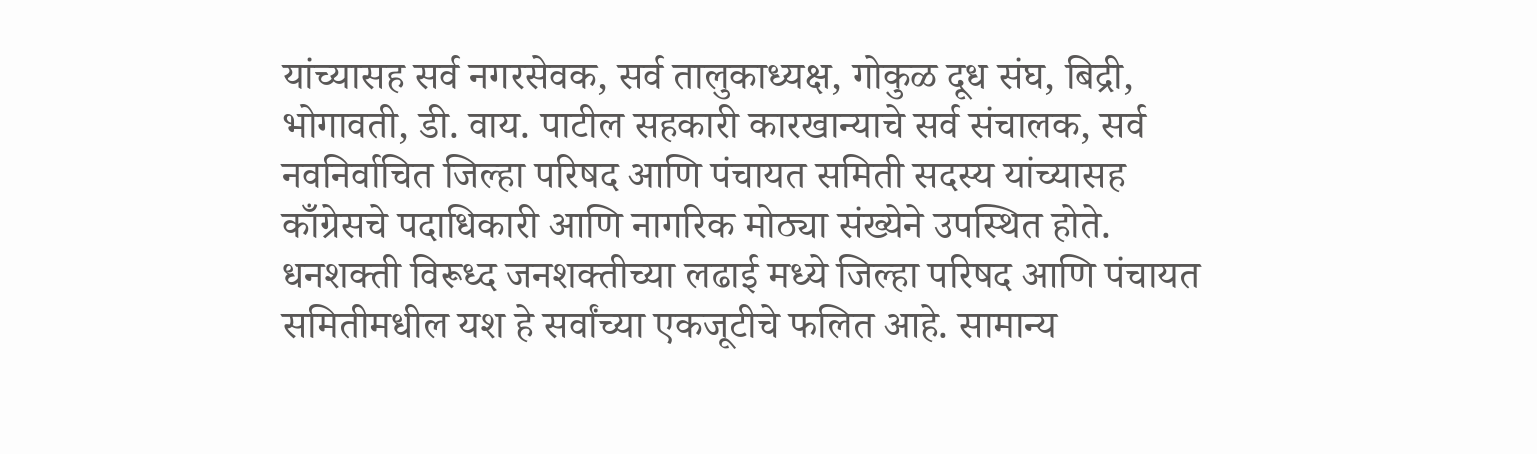यांच्यासह सर्व नगरसेवक, सर्व तालुकाध्यक्ष, गोकुळ दूध संघ, बिद्री, भोगावती, डी. वाय. पाटील सहकारी कारखान्याचे सर्व संचालक, सर्व नवनिर्वाचित जिल्हा परिषद आणि पंचायत समिती सदस्य यांच्यासह काँग्रेसचे पदाधिकारी आणि नागरिक मोठ्या संख्येने उपस्थित होते.
धनशक्ती विरूध्द जनशक्तीच्या लढाई मध्ये जिल्हा परिषद आणि पंचायत समितीमधील यश हे सर्वांच्या एकजूटीचे फलित आहे. सामान्य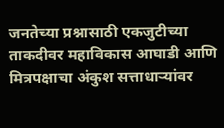जनतेच्या प्रश्नासाठी एकजुटीच्या ताकदीवर महाविकास आघाडी आणि मित्रपक्षाचा अंकुश सत्ताधाऱ्यांवर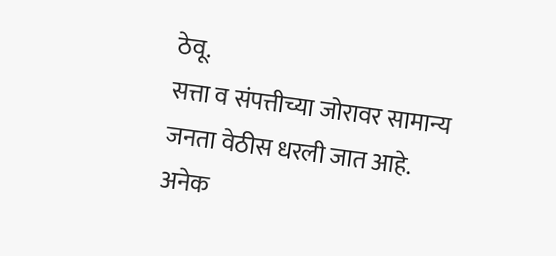ठेवू.
सत्ता व संपत्तीच्या जोरावर सामान्य जनता वेठीस धरली जात आहे. अनेक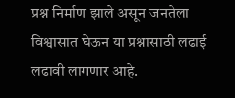प्रश्न निर्माण झाले असून जनतेला विश्वासात घेऊन या प्रश्नासाठी लढाई लढावी लागणार आहे.